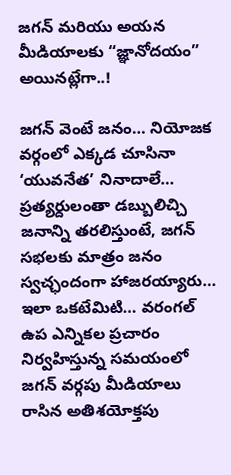జగన్ మరియు అయన మీడియాలకు “జ్ఞానోదయం” అయినట్లేగా..!

జగన్ వెంటే జనం… నియోజక వర్గంలో ఎక్కడ చూసినా ‘యువనేత’ నినాదాలే… ప్రత్యర్దులంతా డబ్బులిచ్చి జనాన్ని తరలిస్తుంటే, జగన్ సభలకు మాత్రం జనం స్వచ్ఛందంగా హాజరయ్యారు… ఇలా ఒకటేమిటి… వరంగల్ ఉప ఎన్నికల ప్రచారం నిర్వహిస్తున్న సమయంలో జగన్ వర్గపు మీడియాలు రాసిన అతిశయోక్తపు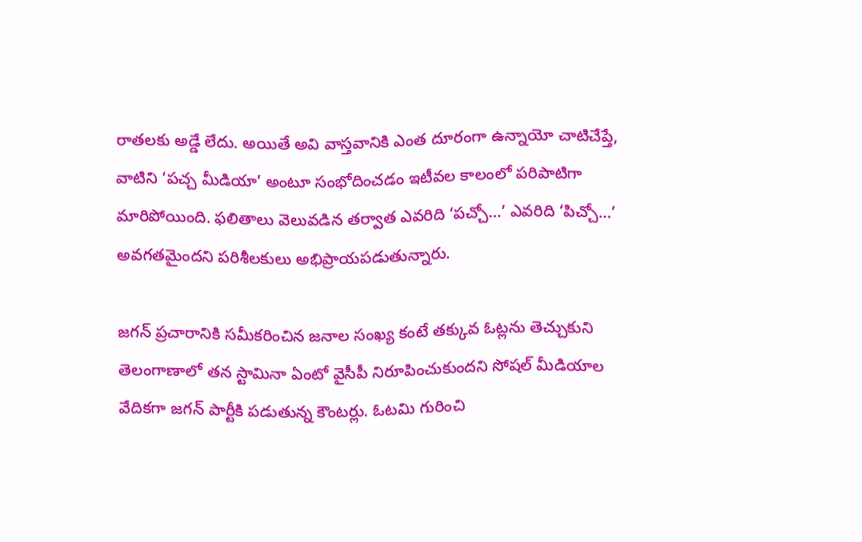రాతలకు అడ్డే లేదు. అయితే అవి వాస్తవానికి ఎంత దూరంగా ఉన్నాయో చాటిచేప్తే, వాటిని ‘పచ్చ మీడియా’ అంటూ సంభోదించడం ఇటీవల కాలంలో పరిపాటిగా మారిపోయింది. ఫలితాలు వెలువడిన తర్వాత ఎవరిది ‘పచ్చో…’ ఎవరిది ‘పిచ్చో…’ అవగతమైందని పరిశీలకులు అభిప్రాయపడుతున్నారు.

జగన్ ప్రచారానికి సమీకరించిన జనాల సంఖ్య కంటే తక్కువ ఓట్లను తెచ్చుకుని తెలంగాణాలో తన స్టామినా ఏంటో వైసీపీ నిరూపించుకుందని సోషల్ మీడియాల వేదికగా జగన్ పార్టీకి పడుతున్న కౌంటర్లు. ఓటమి గురించి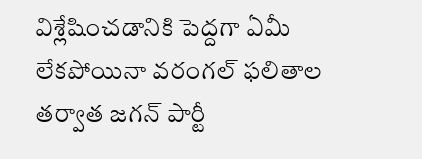విశ్లేషించడానికి పెద్దగా ఏమీ లేకపోయినా వరంగల్ ఫలితాల తర్వాత జగన్ పార్టీ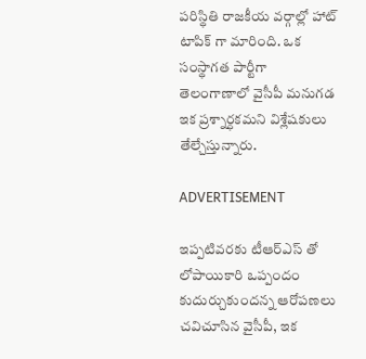పరిస్థితి రాజకీయ వర్గాల్లో హాట్ టాపిక్ గా మారింది. ఒక సంస్థాగత పార్టీగా తెలంగాణాలో వైసీపీ మనుగడ ఇక ప్రశ్నార్ధకమని విశ్లేషకులు తేల్చేస్తున్నారు.

ADVERTISEMENT

ఇప్పటివరకు టీఆర్ఎస్ తో లోపాయికారి ఒప్పందం కుదుర్చుకుందన్న ఆరోపణలు చవిచూసిన వైసీపీ, ఇక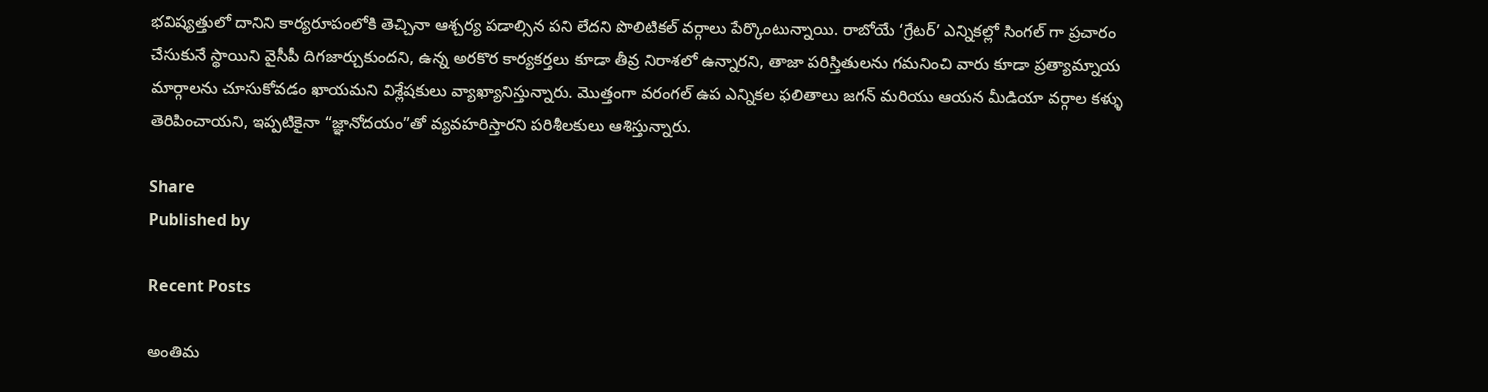భవిష్యత్తులో దానిని కార్యరూపంలోకి తెచ్చినా ఆశ్చర్య పడాల్సిన పని లేదని పొలిటికల్ వర్గాలు పేర్కొంటున్నాయి. రాబోయే ‘గ్రేటర్’ ఎన్నికల్లో సింగల్ గా ప్రచారం చేసుకునే స్థాయిని వైసీపీ దిగజార్చుకుందని, ఉన్న అరకొర కార్యకర్తలు కూడా తీవ్ర నిరాశలో ఉన్నారని, తాజా పరిస్తితులను గమనించి వారు కూడా ప్రత్యామ్నాయ మార్గాలను చూసుకోవడం ఖాయమని విశ్లేషకులు వ్యాఖ్యానిస్తున్నారు. మొత్తంగా వరంగల్ ఉప ఎన్నికల ఫలితాలు జగన్ మరియు ఆయన మీడియా వర్గాల కళ్ళు తెరిపించాయని, ఇప్పటికైనా “జ్ఞానోదయం”తో వ్యవహరిస్తారని పరిశీలకులు ఆశిస్తున్నారు.

Share
Published by

Recent Posts

అంతిమ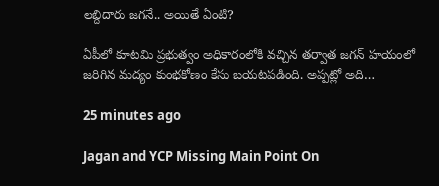లబ్దిదారు జగనే.. అయితే ఏంటి?

ఏపీలో కూటమి ప్రభుత్వం అధికారంలోకి వచ్చిన తర్వాత జగన్‌ హయంలో జరిగిన మద్యం కుంభకోణం కేసు బయటపడింది. అప్పట్లో అది…

25 minutes ago

Jagan and YCP Missing Main Point On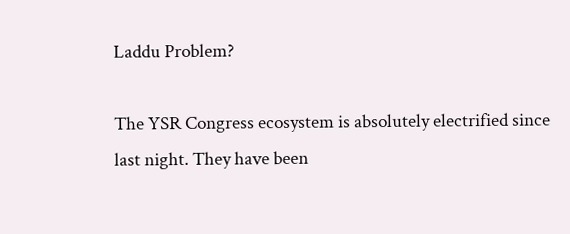Laddu Problem?

The YSR Congress ecosystem is absolutely electrified since last night. They have been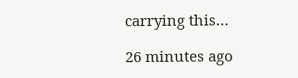carrying this…

26 minutes ago